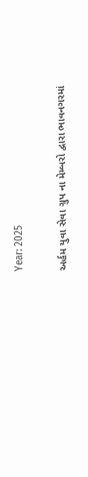Year: 2025

અર્હમ યુવા સેવા ગ્રુપ ના મેમ્બરો દ્વારા ભાવનગરમાં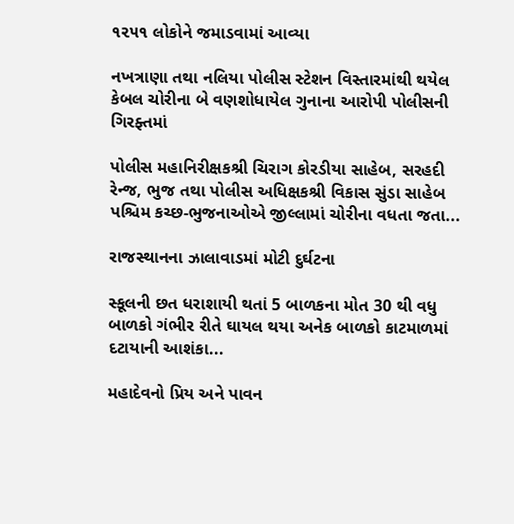૧૨૫૧ લોકોને જમાડવામાં આવ્યા

નખત્રાણા તથા નલિયા પોલીસ સ્ટેશન વિસ્તારમાંથી થયેલ કેબલ ચોરીના બે વણશોધાયેલ ગુનાના આરોપી પોલીસની ગિરફ્તમાં

પોલીસ મહાનિરીક્ષકશ્રી ચિરાગ કોરડીયા સાહેબ, સરહદી રેન્જ, ભુજ તથા પોલીસ અધિક્ષકશ્રી વિકાસ સુંડા સાહેબ પશ્ચિમ કચ્છ-ભુજનાઓએ જીલ્લામાં ચોરીના વધતા જતા...

રાજસ્થાનના ઝાલાવાડમાં મોટી દુર્ઘટના

સ્કૂલની છત ધરાશાયી થતાં 5 બાળકના મોત 30 થી વધુ બાળકો ગંભીર રીતે ઘાયલ થયા અનેક બાળકો કાટમાળમાં દટાયાની આશંકા...

મહાદેવનો પ્રિય અને પાવન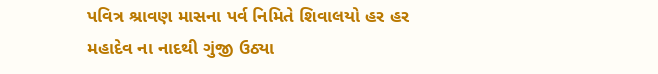પવિત્ર શ્રાવણ માસના પર્વ નિમિતે શિવાલયો હર હર મહાદેવ ના નાદથી ગુંજી ઉઠ્યા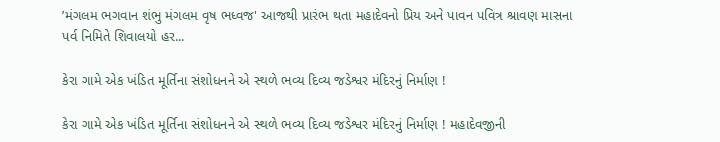’મંગલમ ભગવાન શંભુ મંગલમ વૃષ ભધ્વજ' આજથી પ્રારંભ થતા મહાદેવનો પ્રિય અને પાવન પવિત્ર શ્રાવણ માસના પર્વ નિમિતે શિવાલયો હર...

કેરા ગામે એક ખંડિત મૂર્તિના સંશોધનને એ સ્થળે ભવ્ય દિવ્ય જડેશ્વર મંદિરનું નિર્માણ !

કેરા ગામે એક ખંડિત મૂર્તિના સંશોધનને એ સ્થળે ભવ્ય દિવ્ય જડેશ્વર મંદિરનું નિર્માણ ! મહાદેવજીની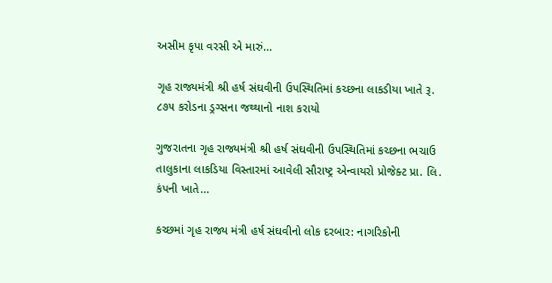અસીમ કૃપા વરસી એ મારું...

ગૃહ રાજ્યમંત્રી શ્રી હર્ષ સંઘવીની ઉપસ્થિતિમાં કચ્છના લાકડીયા ખાતે રૂ. ૮૭૫ કરોડના ડ્રગ્સના જથ્થાનો નાશ કરાયો

ગુજરાતના ગૃહ રાજ્યમંત્રી શ્રી હર્ષ સંઘવીની ઉપસ્થિતિમાં કચ્છના ભચાઉ તાલુકાના લાકડિયા વિસ્તારમાં આવેલી સૌરાષ્ટ્ર એન્વાયરો પ્રોજેક્ટ પ્રા. લિ. કંપની ખાતે...

કચ્છમાં ગૃહ રાજ્ય મંત્રી હર્ષ સંઘવીનો લોક દરબાર: નાગરિકોની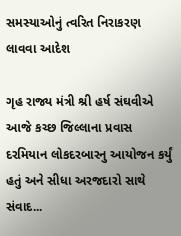સમસ્યાઓનું ત્વરિત નિરાકરણ લાવવા આદેશ

ગૃહ રાજ્ય મંત્રી શ્રી હર્ષ સંઘવીએ આજે કચ્છ જિલ્લાના પ્રવાસ દરમિયાન લોકદરબારનુ આયોજન કર્યું હતું અને સીધા અરજદારો સાથે સંવાદ...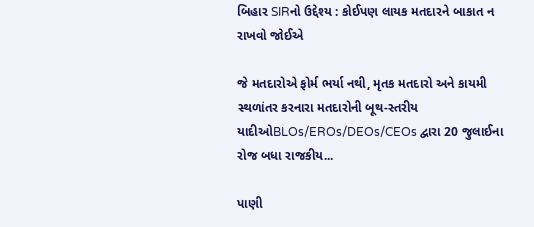બિહાર SIRનો ઉદ્દેશ્ય : કોઈપણ લાયક મતદારને બાકાત ન રાખવો જોઈએ

જે મતદારોએ ફોર્મ ભર્યા નથી, મૃતક મતદારો અને કાયમી સ્થળાંતર કરનારા મતદારોની બૂથ-સ્તરીય યાદીઓBLOs/EROs/DEOs/CEOs દ્વારા 20 જુલાઈના રોજ બધા રાજકીય...

પાણી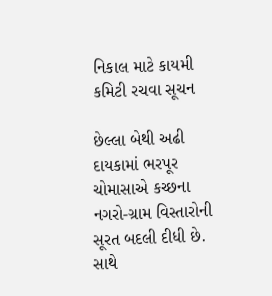નિકાલ માટે કાયમી કમિટી રચવા સૂચન

છેલ્લા બેથી અઢી દાયકામાં ભરપૂર ચોમાસાએ કચ્છના નગરો-ગ્રામ વિસ્તારોની સૂરત બદલી દીધી છે. સાથે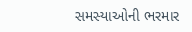સમસ્યાઓની ભરમાર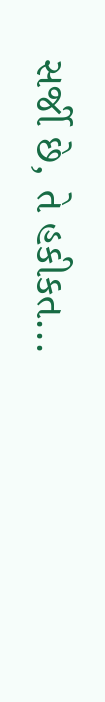સર્જી છે, તે હકીકત...